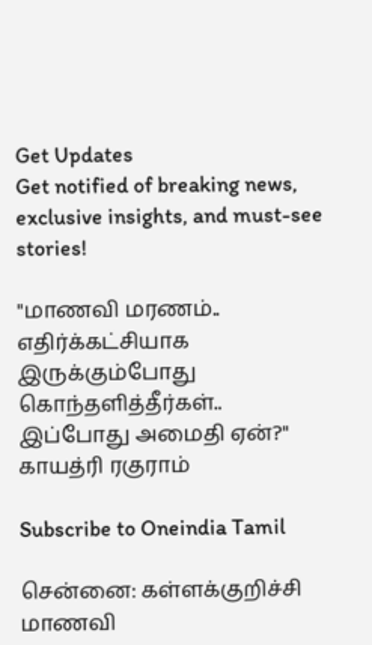Get Updates
Get notified of breaking news, exclusive insights, and must-see stories!

"மாணவி மரணம்.. எதிர்க்கட்சியாக இருக்கும்போது கொந்தளித்தீர்கள்.. இப்போது அமைதி ஏன்?" காயத்ரி ரகுராம்

Subscribe to Oneindia Tamil

சென்னை: கள்ளக்குறிச்சி மாணவி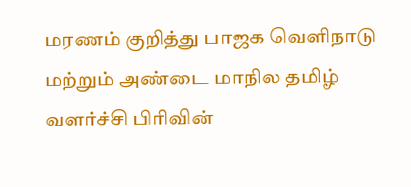மரணம் குறித்து பாஜக வெளிநாடு மற்றும் அண்டை மாநில தமிழ் வளர்ச்சி பிரிவின்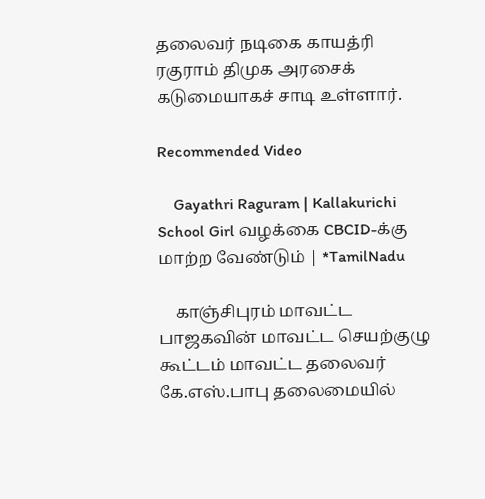தலைவர் நடிகை காயத்ரி ரகுராம் திமுக அரசைக் கடுமையாகச் சாடி உள்ளார்.

Recommended Video

    Gayathri Raguram | Kallakurichi School Girl வழக்கை CBCID-க்கு மாற்ற வேண்டும் | *TamilNadu

    காஞ்சிபுரம் மாவட்ட பாஜகவின் மாவட்ட செயற்குழு கூட்டம் மாவட்ட தலைவர் கே.எஸ்.பாபு தலைமையில்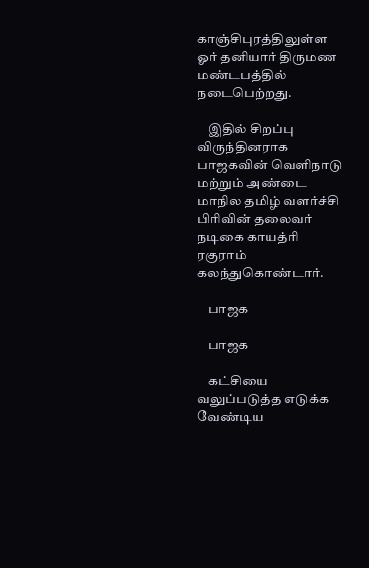காஞ்சிபுரத்திலுள்ள ஓர் தனியார் திருமண மண்டபத்தில் நடைபெற்றது.

    இதில் சிறப்பு விருந்தினராக பாஜகவின் வெளிநாடு மற்றும் அண்டை மாநில தமிழ் வளர்ச்சி பிரிவின் தலைவர் நடிகை காயத்ரி ரகுராம் கலந்துகொண்டார்.

    பாஜக

    பாஜக

    கட்சியை வலுப்படுத்த எடுக்க வேண்டிய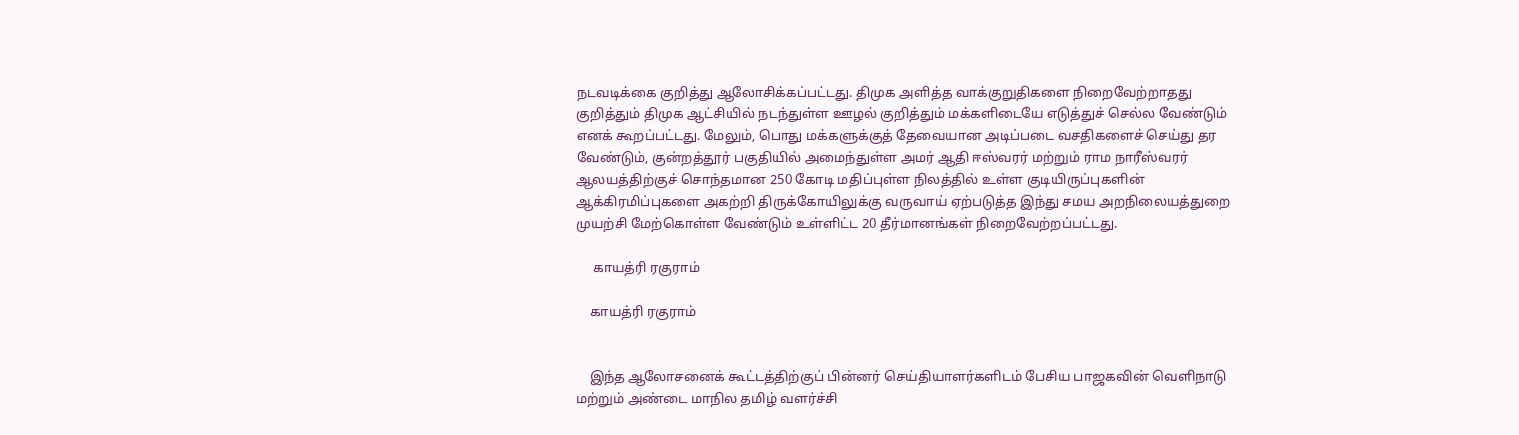நடவடிக்கை குறித்து ஆலோசிக்கப்பட்டது. திமுக அளித்த வாக்குறுதிகளை நிறைவேற்றாதது குறித்தும் திமுக ஆட்சியில் நடந்துள்ள ஊழல் குறித்தும் மக்களிடையே எடுத்துச் செல்ல வேண்டும் எனக் கூறப்பட்டது. மேலும், பொது மக்களுக்குத் தேவையான அடிப்படை வசதிகளைச் செய்து தர வேண்டும், குன்றத்தூர் பகுதியில் அமைந்துள்ள அமர் ஆதி ஈஸ்வரர் மற்றும் ராம நாரீஸ்வரர் ஆலயத்திற்குச் சொந்தமான 250 கோடி மதிப்புள்ள நிலத்தில் உள்ள குடியிருப்புகளின் ஆக்கிரமிப்புகளை அகற்றி திருக்கோயிலுக்கு வருவாய் ஏற்படுத்த இந்து சமய அறநிலையத்துறை முயற்சி மேற்கொள்ள வேண்டும் உள்ளிட்ட 20 தீர்மானங்கள் நிறைவேற்றப்பட்டது.

     காயத்ரி ரகுராம்

    காயத்ரி ரகுராம்


    இந்த ஆலோசனைக் கூட்டத்திற்குப் பின்னர் செய்தியாளர்களிடம் பேசிய பாஜகவின் வெளிநாடு மற்றும் அண்டை மாநில தமிழ் வளர்ச்சி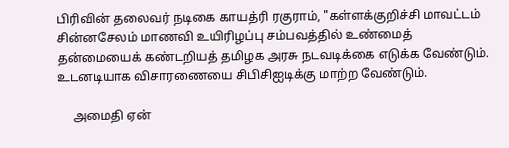பிரிவின் தலைவர் நடிகை காயத்ரி ரகுராம், "கள்ளக்குறிச்சி மாவட்டம் சின்னசேலம் மாணவி உயிரிழப்பு சம்பவத்தில் உண்மைத் தன்மையைக் கண்டறியத் தமிழக அரசு நடவடிக்கை எடுக்க வேண்டும். உடனடியாக விசாரணையை சிபிசிஐடிக்கு மாற்ற வேண்டும்.

     அமைதி ஏன்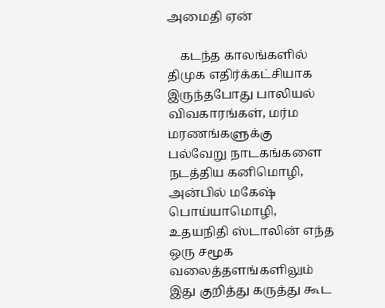அமைதி ஏன்

    கடந்த காலங்களில் திமுக எதிர்க்கட்சியாக இருந்தபோது பாலியல் விவகாரங்கள், மர்ம மரணங்களுக்கு பல்வேறு நாடகங்களை நடத்திய கனிமொழி, அன்பில் மகேஷ் பொய்யாமொழி, உதயநிதி ஸ்டாலின் எந்த ஒரு சமூக வலைத்தளங்களிலும் இது குறித்து கருத்து கூட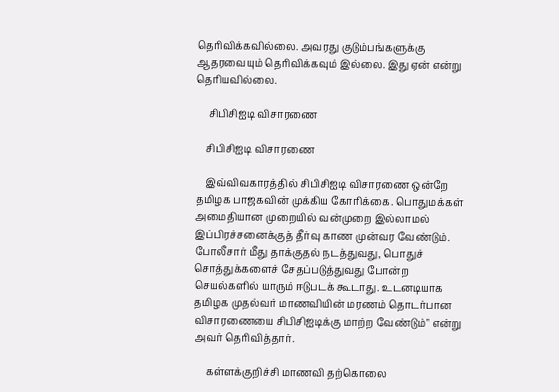தெரிவிக்கவில்லை. அவரது குடும்பங்களுக்கு ஆதரவையும் தெரிவிக்கவும் இல்லை. இது ஏன் என்று தெரியவில்லை.

     சிபிசிஐடி விசாரணை

    சிபிசிஐடி விசாரணை

    இவ்விவகாரத்தில் சிபிசிஐடி விசாரணை ஒன்றே தமிழக பாஜகவின் முக்கிய கோரிக்கை. பொதுமக்கள் அமைதியான முறையில் வன்முறை இல்லாமல் இப்பிரச்சனைக்குத் தீர்வு காண முன்வர வேண்டும். போலீசார் மீது தாக்குதல் நடத்துவது, பொதுச் சொத்துக்களைச் சேதப்படுத்துவது போன்ற செயல்களில் யாரும் ஈடுபடக் கூடாது. உடனடியாக தமிழக முதல்வர் மாணவியின் மரணம் தொடர்பான விசாரணையை சிபிசிஐடிக்கு மாற்ற வேண்டும்" என்று அவர் தெரிவித்தார்.

     கள்ளக்குறிச்சி மாணவி தற்கொலை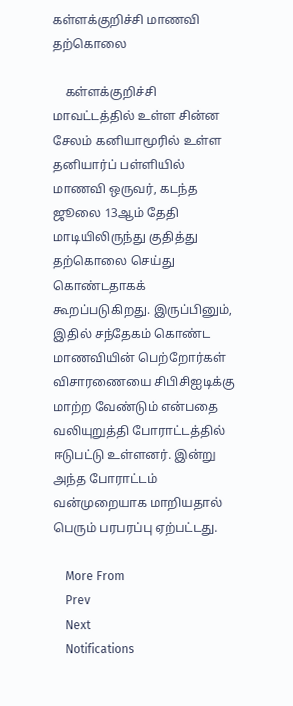கள்ளக்குறிச்சி மாணவி தற்கொலை

    கள்ளக்குறிச்சி மாவட்டத்தில் உள்ள சின்ன சேலம் கனியாமூரில் உள்ள தனியார்ப் பள்ளியில் மாணவி ஒருவர், கடந்த ஜூலை 13ஆம் தேதி மாடியிலிருந்து குதித்து தற்கொலை செய்து கொண்டதாகக் கூறப்படுகிறது. இருப்பினும், இதில் சந்தேகம் கொண்ட மாணவியின் பெற்றோர்கள் விசாரணையை சிபிசிஐடிக்கு மாற்ற வேண்டும் என்பதை வலியுறுத்தி போராட்டத்தில் ஈடுபட்டு உள்ளனர். இன்று அந்த போராட்டம் வன்முறையாக மாறியதால் பெரும் பரபரப்பு ஏற்பட்டது.

    More From
    Prev
    Next
    Notifications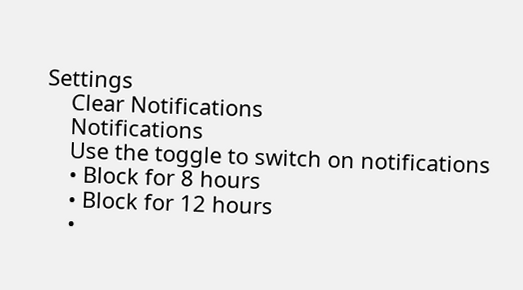Settings
    Clear Notifications
    Notifications
    Use the toggle to switch on notifications
    • Block for 8 hours
    • Block for 12 hours
    •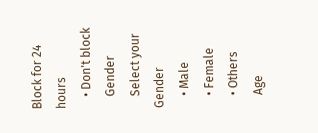Block for 24 hours
    • Don't block
    Gender
    Select your Gender
    • Male
    • Female
    • Others
    Age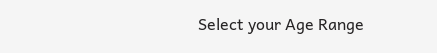Select your Age Range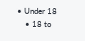• Under 18
    • 18 to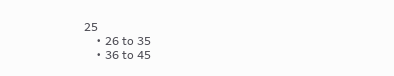25
    • 26 to 35
    • 36 to 45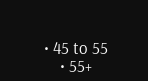• 45 to 55
    • 55+